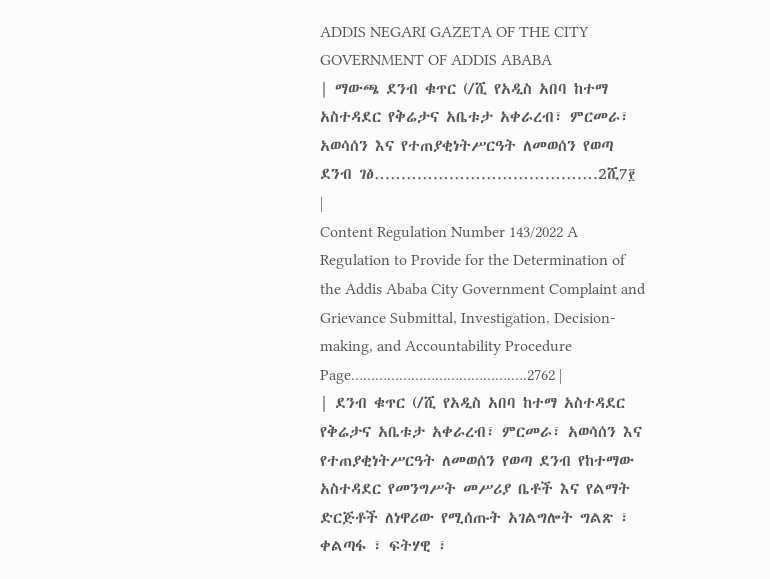ADDIS NEGARI GAZETA OF THE CITY GOVERNMENT OF ADDIS ABABA
| ማውጫ ደንብ ቁጥር (/ሺ የአዲስ አበባ ከተማ አስተዳደር የቅሬታና አቤቱታ አቀራረብ፣ ምርመራ፣ አወሳሰን እና የተጠያቂነትሥርዓት ለመወሰን የወጣ ደንብ ገፅ……………………………………2ሺ7፻ |
Content Regulation Number 143/2022 A Regulation to Provide for the Determination of the Addis Ababa City Government Complaint and Grievance Submittal, Investigation, Decision-making, and Accountability Procedure Page………………………………….….2762 |
| ደንብ ቁጥር (/ሺ የአዲስ አበባ ከተማ አስተዳደር የቅሬታና አቤቱታ አቀራረብ፣ ምርመራ፣ አወሳሰን እና የተጠያቂነትሥርዓት ለመወሰን የወጣ ደንብ የከተማው አስተዳደር የመንግሥት መሥሪያ ቤቶች እና የልማት ድርጅቶች ለነዋሪው የሚሰጡት አገልግሎት ግልጽ ፣ ቀልጣፋ ፣ ፍትሃዊ ፣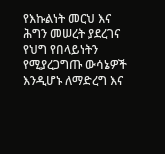የእኩልነት መርህ እና ሕግን መሠረት ያደረገና የህግ የበላይነትን የሚያረጋግጡ ውሳኔዎች እንዲሆኑ ለማድረግ እና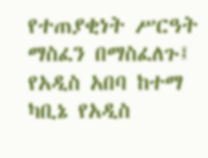የተጠያቂነት ሥርዓት ማስፈን በማስፈለጉ፤ የአዲስ አበባ ከተማ ካቢኔ የአዲስ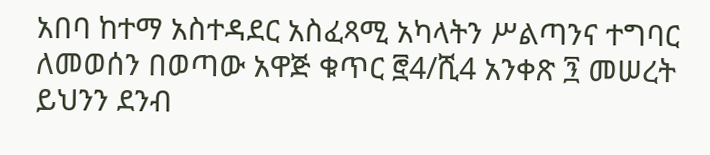አበባ ከተማ አስተዳደር አስፈጻሚ አካላትን ሥልጣንና ተግባር ለመወሰን በወጣው አዋጅ ቁጥር ፸4/ሺ4 አንቀጽ ፺ መሠረት ይህንን ደንብ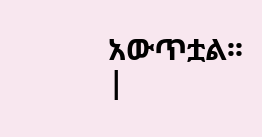አውጥቷል፡፡ |